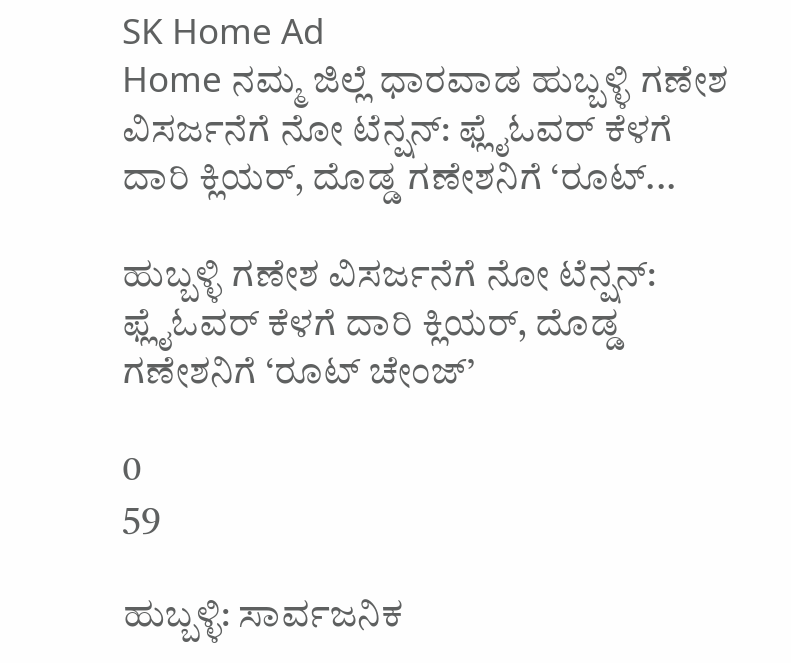SK Home Ad
Home ನಮ್ಮ ಜಿಲ್ಲೆ ಧಾರವಾಡ ಹುಬ್ಬಳ್ಳಿ ಗಣೇಶ ವಿಸರ್ಜನೆಗೆ ನೋ ಟೆನ್ಷನ್‌: ಫ್ಲೈಓವರ್ ಕೆಳಗೆ ದಾರಿ ಕ್ಲಿಯರ್, ದೊಡ್ಡ ಗಣೇಶನಿಗೆ ‘ರೂಟ್‌...

ಹುಬ್ಬಳ್ಳಿ ಗಣೇಶ ವಿಸರ್ಜನೆಗೆ ನೋ ಟೆನ್ಷನ್‌: ಫ್ಲೈಓವರ್ ಕೆಳಗೆ ದಾರಿ ಕ್ಲಿಯರ್, ದೊಡ್ಡ ಗಣೇಶನಿಗೆ ‘ರೂಟ್‌ ಚೇಂಜ್’

0
59

ಹುಬ್ಬಳ್ಳಿ: ಸಾರ್ವಜನಿಕ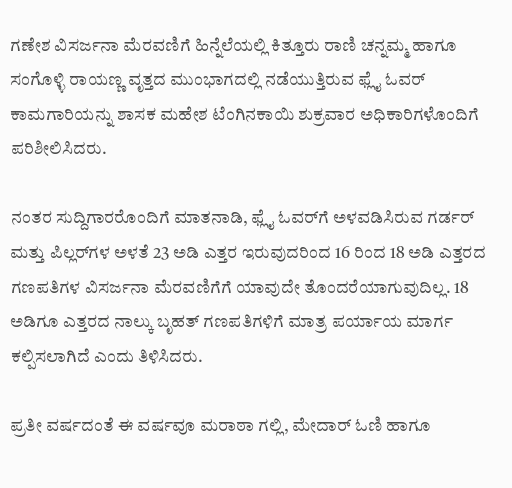ಗಣೇಶ ವಿಸರ್ಜನಾ ಮೆರವಣಿಗೆ ಹಿನ್ನೆಲೆಯಲ್ಲಿ ಕಿತ್ತೂರು ರಾಣಿ ಚನ್ನಮ್ಮ ಹಾಗೂ ಸಂಗೊಳ್ಳಿ ರಾಯಣ್ಣ ವೃತ್ತದ ಮುಂಭಾಗದಲ್ಲಿ ನಡೆಯುತ್ತಿರುವ ಫ್ಲೈ ಓವರ್ ಕಾಮಗಾರಿಯನ್ನು ಶಾಸಕ ಮಹೇಶ ಟೆಂಗಿನಕಾಯಿ ಶುಕ್ರವಾರ ಅಧಿಕಾರಿಗಳೊಂದಿಗೆ ಪರಿಶೀಲಿಸಿದರು.

ನಂತರ ಸುದ್ದಿಗಾರರೊಂದಿಗೆ ಮಾತನಾಡಿ, ಫ್ಲೈ ಓವರ್‌ಗೆ ಅಳವಡಿಸಿರುವ ಗರ್ಡರ್ ಮತ್ತು ಪಿಲ್ಲರ್‌ಗಳ ಅಳತೆ 23 ಅಡಿ ಎತ್ತರ ಇರುವುದರಿಂದ 16 ರಿಂದ 18 ಅಡಿ ಎತ್ತರದ ಗಣಪತಿಗಳ ವಿಸರ್ಜನಾ ಮೆರವಣಿಗೆಗೆ ಯಾವುದೇ ತೊಂದರೆಯಾಗುವುದಿಲ್ಲ. 18 ಅಡಿಗೂ ಎತ್ತರದ ನಾಲ್ಕು ಬೃಹತ್ ಗಣಪತಿಗಳಿಗೆ ಮಾತ್ರ ಪರ್ಯಾಯ ಮಾರ್ಗ ಕಲ್ಪಿಸಲಾಗಿದೆ ಎಂದು ತಿಳಿಸಿದರು.

ಪ್ರತೀ ವರ್ಷದಂತೆ ಈ ವರ್ಷವೂ ಮರಾಠಾ ಗಲ್ಲಿ, ಮೇದಾರ್ ಓಣಿ ಹಾಗೂ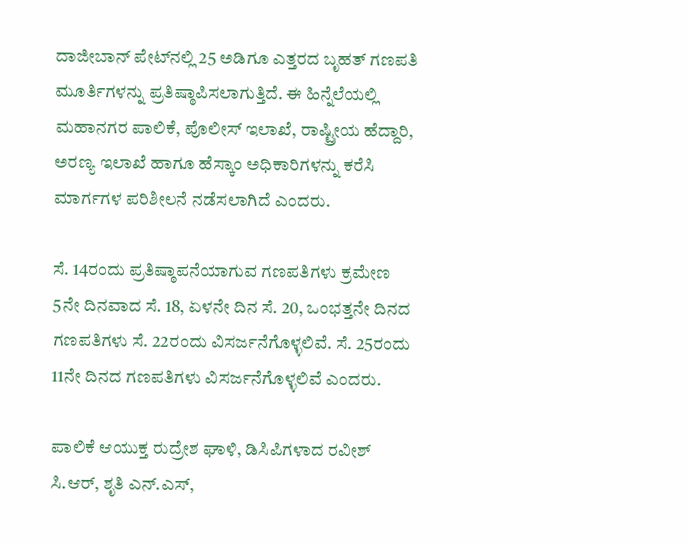ದಾಜೀಬಾನ್ ಪೇಟ್‌ನಲ್ಲಿ 25 ಅಡಿಗೂ ಎತ್ತರದ ಬೃಹತ್ ಗಣಪತಿ ಮೂರ್ತಿಗಳನ್ನು ಪ್ರತಿಷ್ಠಾಪಿಸಲಾಗುತ್ತಿದೆ. ಈ ಹಿನ್ನೆಲೆಯಲ್ಲಿ ಮಹಾನಗರ ಪಾಲಿಕೆ, ಪೊಲೀಸ್ ಇಲಾಖೆ, ರಾಷ್ಟ್ರೀಯ ಹೆದ್ದಾರಿ, ಅರಣ್ಯ ಇಲಾಖೆ ಹಾಗೂ ಹೆಸ್ಕಾಂ ಅಧಿಕಾರಿಗಳನ್ನು ಕರೆಸಿ ಮಾರ್ಗಗಳ ಪರಿಶೀಲನೆ ನಡೆಸಲಾಗಿದೆ ಎಂದರು.

ಸೆ. 14ರಂದು ಪ್ರತಿಷ್ಠಾಪನೆಯಾಗುವ ಗಣಪತಿಗಳು ಕ್ರಮೇಣ 5ನೇ ದಿನವಾದ ಸೆ. 18, ಏಳನೇ ದಿನ ಸೆ. 20, ಒಂಭತ್ತನೇ ದಿನದ ಗಣಪತಿಗಳು ಸೆ. 22ರಂದು ವಿಸರ್ಜನೆಗೊಳ್ಳಲಿವೆ. ಸೆ. 25ರಂದು 11ನೇ ದಿನದ ಗಣಪತಿಗಳು ವಿಸರ್ಜನೆಗೊಳ್ಳಲಿವೆ ಎಂದರು.

ಪಾಲಿಕೆ ಆಯುಕ್ತ ರುದ್ರೇಶ ಘಾಳಿ, ಡಿಸಿಪಿಗಳಾದ ರವೀಶ್ ಸಿ.ಆರ್, ಶೃತಿ ಎನ್.ಎಸ್,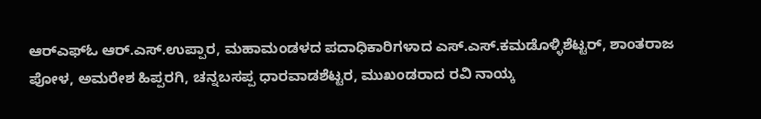ಆರ್‌ಎಫ್‌ಓ ಆರ್.ಎಸ್.ಉಪ್ಪಾರ, ಮಹಾಮಂಡಳದ ಪದಾಧಿಕಾರಿಗಳಾದ ಎಸ್.ಎಸ್.ಕಮಡೊಳ್ಳಿಶೆಟ್ಟರ್, ಶಾಂತರಾಜ ಪೋಳ, ಅಮರೇಶ ಹಿಪ್ಪರಗಿ, ಚನ್ನಬಸಪ್ಪ ಧಾರವಾಡಶೆಟ್ಟರ, ಮುಖಂಡರಾದ ರವಿ ನಾಯ್ಕ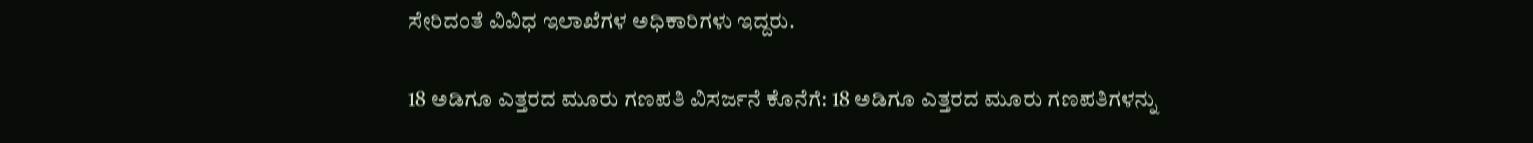ಸೇರಿದಂತೆ ವಿವಿಧ ಇಲಾಖೆಗಳ ಅಧಿಕಾರಿಗಳು ಇದ್ದರು.

18 ಅಡಿಗೂ ಎತ್ತರದ ಮೂರು ಗಣಪತಿ ವಿಸರ್ಜನೆ ಕೊನೆಗೆ: 18 ಅಡಿಗೂ ಎತ್ತರದ ಮೂರು ಗಣಪತಿಗಳನ್ನು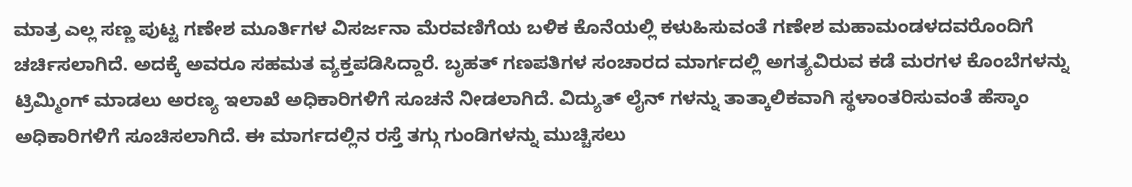ಮಾತ್ರ ಎಲ್ಲ ಸಣ್ಣ ಪುಟ್ಟ ಗಣೇಶ ಮೂರ್ತಿಗಳ ವಿಸರ್ಜನಾ ಮೆರವಣಿಗೆಯ ಬಳಿಕ ಕೊನೆಯಲ್ಲಿ ಕಳುಹಿಸುವಂತೆ ಗಣೇಶ ಮಹಾಮಂಡಳದವರೊಂದಿಗೆ ಚರ್ಚಿಸಲಾಗಿದೆ. ಅದಕ್ಕೆ ಅವರೂ ಸಹಮತ ವ್ಯಕ್ತಪಡಿಸಿದ್ದಾರೆ. ಬೃಹತ್ ಗಣಪತಿಗಳ ಸಂಚಾರದ ಮಾರ್ಗದಲ್ಲಿ ಅಗತ್ಯವಿರುವ ಕಡೆ ಮರಗಳ ಕೊಂಬೆಗಳನ್ನು ಟ್ರಿಮ್ಮಿಂಗ್ ಮಾಡಲು ಅರಣ್ಯ ಇಲಾಖೆ ಅಧಿಕಾರಿಗಳಿಗೆ ಸೂಚನೆ ನೀಡಲಾಗಿದೆ. ವಿದ್ಯುತ್ ಲೈನ್ ಗಳನ್ನು ತಾತ್ಕಾಲಿಕವಾಗಿ ಸ್ಥಳಾಂತರಿಸುವಂತೆ ಹೆಸ್ಕಾಂ ಅಧಿಕಾರಿಗಳಿಗೆ ಸೂಚಿಸಲಾಗಿದೆ. ಈ ಮಾರ್ಗದಲ್ಲಿನ ರಸ್ತೆ ತಗ್ಗು ಗುಂಡಿಗಳನ್ನು ಮುಚ್ಚಿಸಲು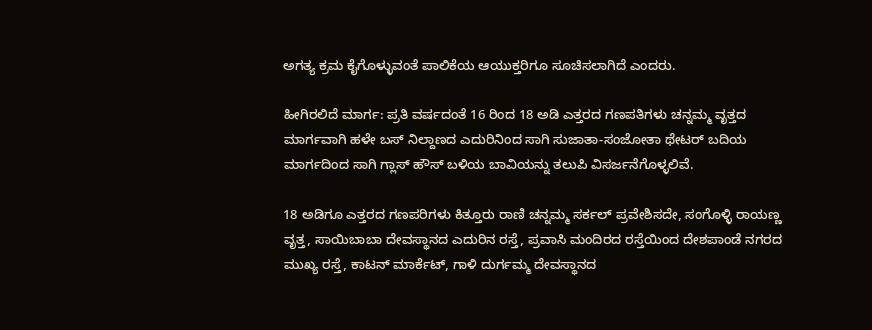ಅಗತ್ಯ ಕ್ರಮ ಕೈಗೊಳ್ಳುವಂತೆ ಪಾಲಿಕೆಯ ಆಯುಕ್ತರಿಗೂ ಸೂಚಿಸಲಾಗಿದೆ ಎಂದರು.

ಹೀಗಿರಲಿದೆ ಮಾರ್ಗ: ಪ್ರತಿ ವರ್ಷದಂತೆ 16 ರಿಂದ 18 ಅಡಿ ಎತ್ತರದ ಗಣಪತಿಗಳು ಚನ್ನಮ್ಮ ವೃತ್ತದ ಮಾರ್ಗವಾಗಿ ಹಳೇ ಬಸ್ ನಿಲ್ದಾಣದ ಎದುರಿನಿಂದ ಸಾಗಿ ಸುಜಾತಾ-ಸಂಜೋತಾ ಥೇಟರ್ ಬದಿಯ ಮಾರ್ಗದಿಂದ ಸಾಗಿ ಗ್ಲಾಸ್ ಹೌಸ್ ಬಳಿಯ ಬಾವಿಯನ್ನು ತಲುಪಿ ವಿಸರ್ಜನೆಗೊಳ್ಳಲಿವೆ.

18 ಅಡಿಗೂ ಎತ್ತರದ ಗಣಪರಿಗಳು ಕಿತ್ತೂರು ರಾಣಿ ಚನ್ನಮ್ಮ ಸರ್ಕಲ್ ಪ್ರವೇಶಿಸದೇ, ಸಂಗೊಳ್ಳಿ ರಾಯಣ್ಣ ವೃತ್ತ, ಸಾಯಿಬಾಬಾ ದೇವಸ್ಥಾನದ ಎದುರಿನ ರಸ್ತೆ, ಪ್ರವಾಸಿ ಮಂದಿರದ ರಸ್ತೆಯಿಂದ ದೇಶಪಾಂಡೆ ನಗರದ ಮುಖ್ಯ ರಸ್ತೆ, ಕಾಟನ್ ಮಾರ್ಕೆಟ್, ಗಾಳಿ ದುರ್ಗಮ್ಮ ದೇವಸ್ಥಾನದ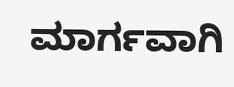ಮಾರ್ಗವಾಗಿ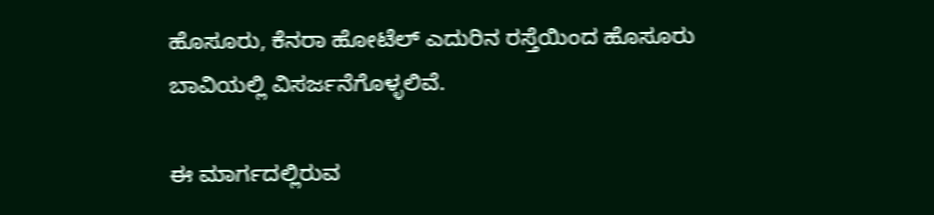ಹೊಸೂರು, ಕೆನರಾ ಹೋಟೆಲ್ ಎದುರಿನ ರಸ್ತೆಯಿಂದ ಹೊಸೂರು ಬಾವಿಯಲ್ಲಿ ವಿಸರ್ಜನೆಗೊಳ್ಳಲಿವೆ.

ಈ ಮಾರ್ಗದಲ್ಲಿರುವ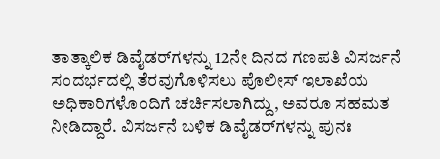ತಾತ್ಕಾಲಿಕ ಡಿವೈಡರ್‌ಗಳನ್ನು 12ನೇ ದಿನದ ಗಣಪತಿ ವಿಸರ್ಜನೆ ಸಂದರ್ಭದಲ್ಲಿ ತೆರವುಗೊಳಿಸಲು ಪೊಲೀಸ್ ಇಲಾಖೆಯ ಅಧಿಕಾರಿಗಳೊಂದಿಗೆ ಚರ್ಚಿಸಲಾಗಿದ್ದು, ಅವರೂ ಸಹಮತ ನೀಡಿದ್ದಾರೆ. ವಿಸರ್ಜನೆ ಬಳಿಕ ಡಿವೈಡರ್‌ಗಳನ್ನು ಪುನಃ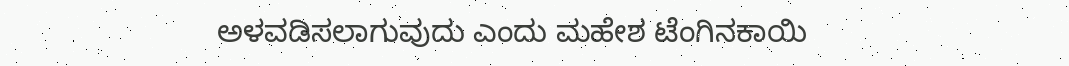ಅಳವಡಿಸಲಾಗುವುದು ಎಂದು ಮಹೇಶ ಟೆಂಗಿನಕಾಯಿ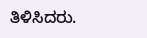ತಿಳಿಸಿದರು.